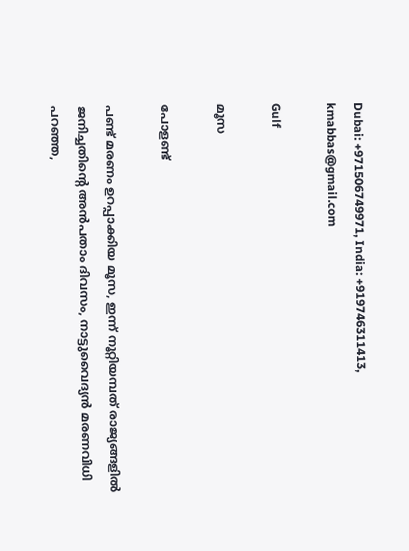Dubai: +971506749971, India: +919746311413, kmabbas@gmail.com

Gulf

മൂസ

പോളണ്ട്

പണ്ട് മരണം ഉറപ്പാക്കിയ മൂസ, ഇന്ന് നൂറ്റിയമ്പത് രാജ്യങ്ങളിൽ
ജനിച്ചതിന്റെ അൻപതാം ദിവസം, നാട്ടുവൈദ്യൻ മരണവിധി പറഞ്ഞ,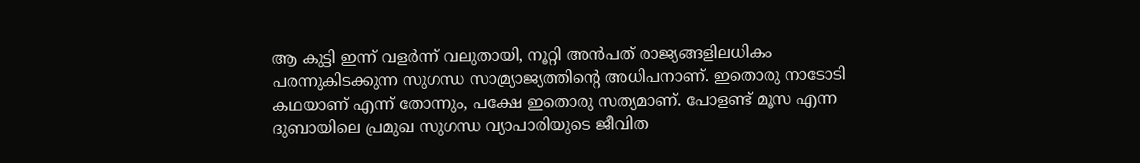ആ കുട്ടി ഇന്ന് വളർന്ന് വലുതായി, നൂറ്റി അൻപത് രാജ്യങ്ങളിലധികം പരന്നുകിടക്കുന്ന സുഗന്ധ സാമ്ര്യാജ്യത്തിന്റെ അധിപനാണ്. ഇതൊരു നാടോടി കഥയാണ് എന്ന് തോന്നും, പക്ഷേ ഇതൊരു സത്യമാണ്. പോളണ്ട് മൂസ എന്ന ദുബായിലെ പ്രമുഖ സുഗന്ധ വ്യാപാരിയുടെ ജീവിത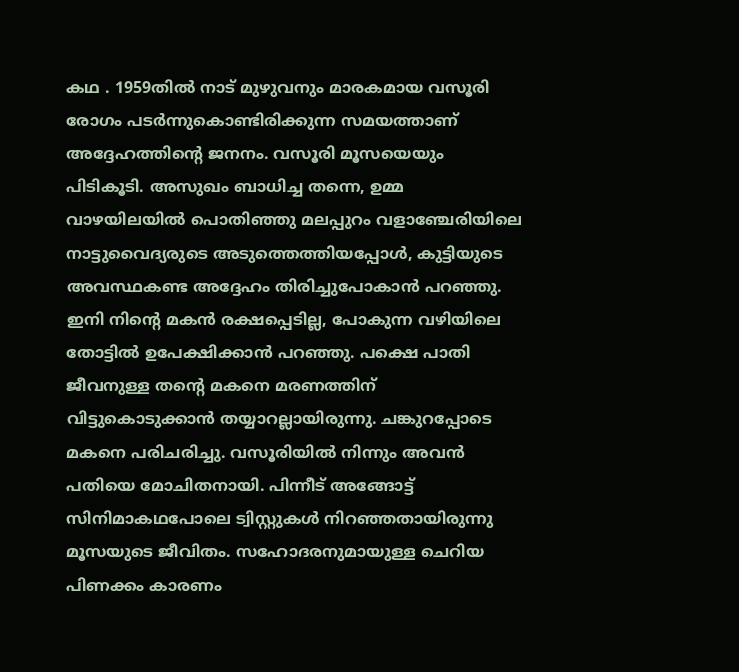കഥ . 1959തിൽ നാട് മുഴുവനും മാരകമായ വസൂരി രോഗം പടർന്നുകൊണ്ടിരിക്കുന്ന സമയത്താണ് അദ്ദേഹത്തിന്റെ ജനനം. വസൂരി മൂസയെയും പിടികൂടി. അസുഖം ബാധിച്ച തന്നെ, ഉമ്മ വാഴയിലയിൽ പൊതിഞ്ഞു മലപ്പുറം വളാഞ്ചേരിയിലെ നാട്ടുവൈദ്യരുടെ അടുത്തെത്തിയപ്പോൾ, കുട്ടിയുടെ അവസ്ഥകണ്ട അദ്ദേഹം തിരിച്ചുപോകാൻ പറഞ്ഞു. ഇനി നിന്റെ മകൻ രക്ഷപ്പെടില്ല, പോകുന്ന വഴിയിലെ തോട്ടിൽ ഉപേക്ഷിക്കാൻ പറഞ്ഞു. പക്ഷെ പാതി ജീവനുള്ള തന്റെ മകനെ മരണത്തിന് വിട്ടുകൊടുക്കാൻ തയ്യാറല്ലായിരുന്നു. ചങ്കുറപ്പോടെ മകനെ പരിചരിച്ചു. വസൂരിയിൽ നിന്നും അവൻ പതിയെ മോചിതനായി. പിന്നീട് അങ്ങോട്ട് സിനിമാകഥപോലെ ട്വിസ്റ്റുകൾ നിറഞ്ഞതായിരുന്നു മൂസയുടെ ജീവിതം. സഹോദരനുമായുള്ള ചെറിയ പിണക്കം കാരണം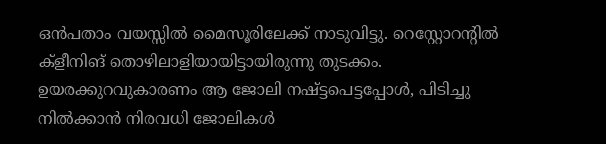ഒൻപതാം വയസ്സിൽ മൈസൂരിലേക്ക് നാടുവിട്ടു. റെസ്റ്റോറന്റിൽ ക്ളീനിങ് തൊഴിലാളിയായിട്ടായിരുന്നു തുടക്കം. ഉയരക്കുറവുകാരണം ആ ജോലി നഷ്ട്ടപെട്ടപ്പോൾ, പിടിച്ചു നിൽക്കാൻ നിരവധി ജോലികൾ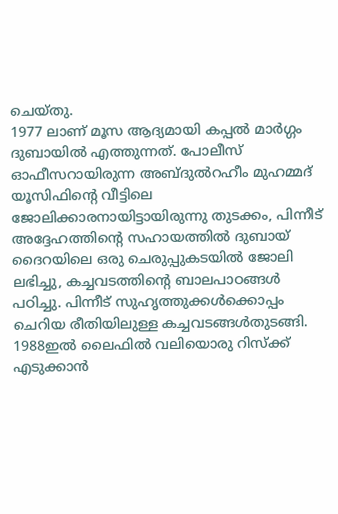ചെയ്തു.
1977 ലാണ് മൂസ ആദ്യമായി കപ്പൽ മാർഗ്ഗം ദുബായിൽ എത്തുന്നത്. പോലീസ് ഓഫീസറായിരുന്ന അബ്ദുൽറഹീം മുഹമ്മദ് യൂസിഫിന്റെ വീട്ടിലെ ജോലിക്കാരനായിട്ടായിരുന്നു തുടക്കം, പിന്നീട് അദ്ദേഹത്തിന്റെ സഹായത്തിൽ ദുബായ് ദൈറയിലെ ഒരു ചെരുപ്പുകടയിൽ ജോലി ലഭിച്ചു, കച്ചവടത്തിന്റെ ബാലപാഠങ്ങൾ പഠിച്ചു. പിന്നീട് സുഹൃത്തുക്കൾക്കൊപ്പം ചെറിയ രീതിയിലുള്ള കച്ചവടങ്ങൾതുടങ്ങി. 1988ഇൽ ലൈഫിൽ വലിയൊരു റിസ്ക്ക് എടുക്കാൻ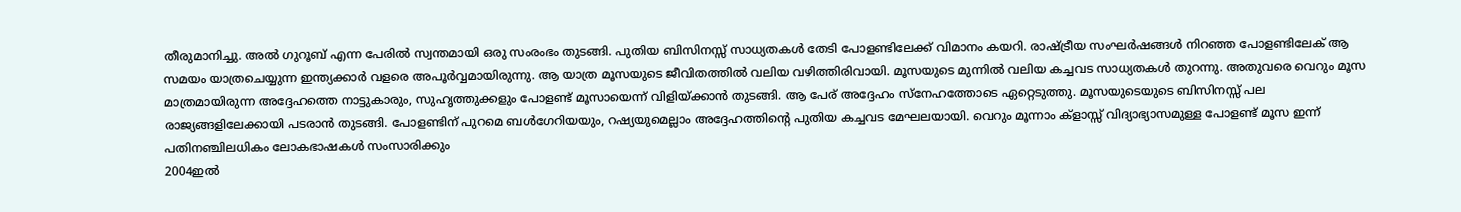തീരുമാനിച്ചു. അൽ ഗുറൂബ് എന്ന പേരിൽ സ്വന്തമായി ഒരു സംരംഭം തുടങ്ങി. പുതിയ ബിസിനസ്സ് സാധ്യതകൾ തേടി പോളണ്ടിലേക്ക് വിമാനം കയറി. രാഷ്ട്രീയ സംഘർഷങ്ങൾ നിറഞ്ഞ പോളണ്ടിലേക് ആ സമയം യാത്രചെയ്യുന്ന ഇന്ത്യക്കാർ വളരെ അപൂർവ്വമായിരുന്നു. ആ യാത്ര മൂസയുടെ ജീവിതത്തിൽ വലിയ വഴിത്തിരിവായി. മൂസയുടെ മുന്നിൽ വലിയ കച്ചവട സാധ്യതകൾ തുറന്നു. അതുവരെ വെറും മൂസ മാത്രമായിരുന്ന അദ്ദേഹത്തെ നാട്ടുകാരും, സുഹൃത്തുക്കളും പോളണ്ട് മൂസായെന്ന് വിളിയ്ക്കാൻ തുടങ്ങി. ആ പേര് അദ്ദേഹം സ്നേഹത്തോടെ ഏറ്റെടുത്തു. മൂസയുടെയുടെ ബിസിനസ്സ് പല രാജ്യങ്ങളിലേക്കായി പടരാൻ തുടങ്ങി. പോളണ്ടിന് പുറമെ ബൾഗേറിയയും, റഷ്യയുമെല്ലാം അദ്ദേഹത്തിന്റെ പുതിയ കച്ചവട മേഘലയായി. വെറും മൂന്നാം ക്‌ളാസ്സ് വിദ്യാഭ്യാസമുള്ള പോളണ്ട് മൂസ ഇന്ന് പതിനഞ്ചിലധികം ലോകഭാഷകൾ സംസാരിക്കും
2004ഇൽ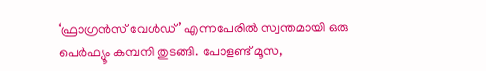‘ഫ്രാഗ്രൻസ് വേൾഡ്’ എന്നപേരിൽ സ്വന്തമായി ഒരു പെർഫ്യൂം കമ്പനി തുടങ്ങി. പോളണ്ട് മൂസ,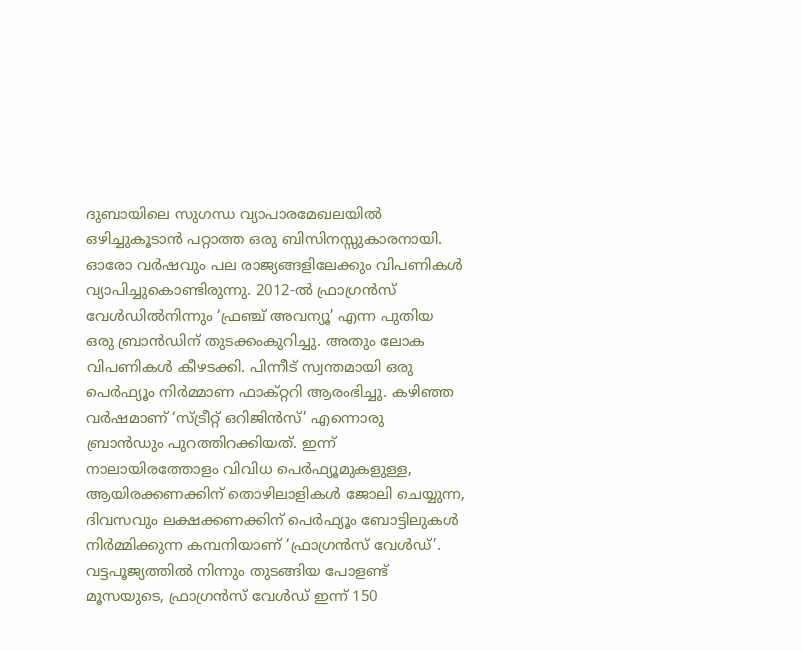ദുബായിലെ സുഗന്ധ വ്യാപാരമേഖലയിൽ ഒഴിച്ചുകൂടാൻ പറ്റാത്ത ഒരു ബിസിനസ്സുകാരനായി. ഓരോ വർഷവും പല രാജ്യങ്ങളിലേക്കും വിപണികൾ വ്യാപിച്ചുകൊണ്ടിരുന്നു. 2012-ൽ ഫ്രാഗ്രൻസ് വേൾഡിൽനിന്നും ‘ഫ്രഞ്ച് അവന്യൂ’ എന്ന പുതിയ ഒരു ബ്രാൻഡിന് തുടക്കംകുറിച്ചു. അതും ലോക വിപണികൾ കീഴടക്കി. പിന്നീട് സ്വന്തമായി ഒരു പെർഫ്യൂം നിർമ്മാണ ഫാക്റ്ററി ആരംഭിച്ചു. കഴിഞ്ഞ വർഷമാണ് ‘സ്ട്രീറ്റ് ഒറിജിൻസ്’ എന്നൊരു ബ്രാൻഡും പുറത്തിറക്കിയത്. ഇന്ന് നാലായിരത്തോളം വിവിധ പെർഫ്യൂമുകളുള്ള, ആയിരക്കണക്കിന് തൊഴിലാളികൾ ജോലി ചെയ്യുന്ന, ദിവസവും ലക്ഷക്കണക്കിന് പെർഫ്യൂം ബോട്ടിലുകൾ നിർമ്മിക്കുന്ന കമ്പനിയാണ് ‘ഫ്രാഗ്രൻസ് വേൾഡ്’. വട്ടപൂജ്യത്തിൽ നിന്നും തുടങ്ങിയ പോളണ്ട് മൂസയുടെ, ഫ്രാഗ്രൻസ് വേൾഡ് ഇന്ന് 150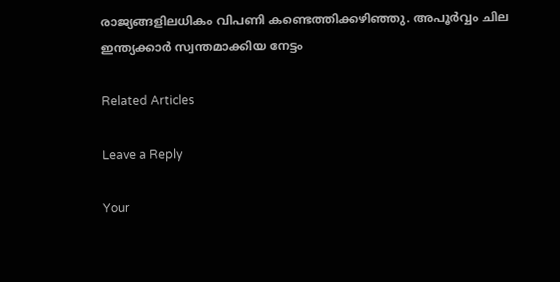രാജ്യങ്ങളിലധികം വിപണി കണ്ടെത്തിക്കഴിഞ്ഞു. അപൂർവ്വം ചില ഇന്ത്യക്കാർ സ്വന്തമാക്കിയ നേട്ടം

Related Articles

Leave a Reply

Your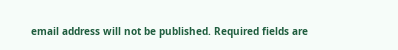email address will not be published. Required fields are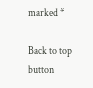marked *

Back to top button